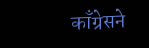काँग्रेसने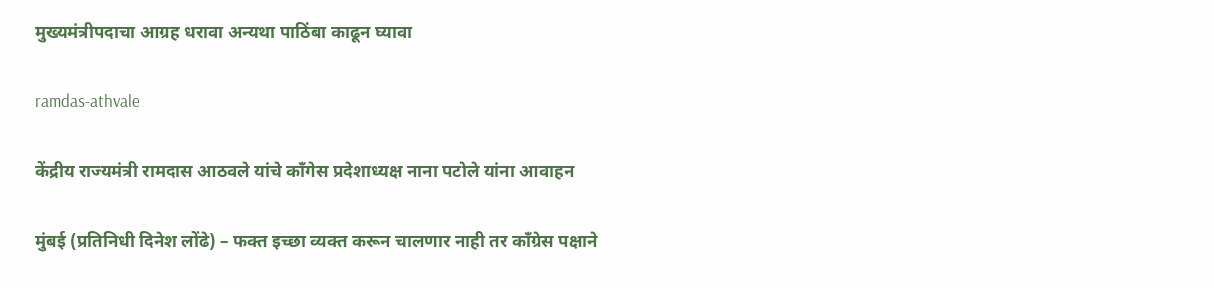मुख्यमंत्रीपदाचा आग्रह धरावा अन्यथा पाठिंबा काढून घ्यावा

ramdas-athvale

केंद्रीय राज्यमंत्री रामदास आठवले यांचे काँगेस प्रदेशाध्यक्ष नाना पटोले यांना आवाहन

मुंबई (प्रतिनिधी दिनेश लोंढे) – फक्त इच्छा व्यक्त करून चालणार नाही तर काँग्रेस पक्षाने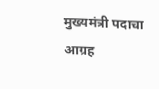मुख्यमंत्री पदाचा आग्रह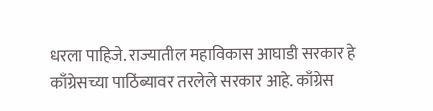धरला पाहिजे. राज्यातील महाविकास आघाडी सरकार हे काँग्रेसच्या पाठिंब्यावर तरलेले सरकार आहे. काँग्रेस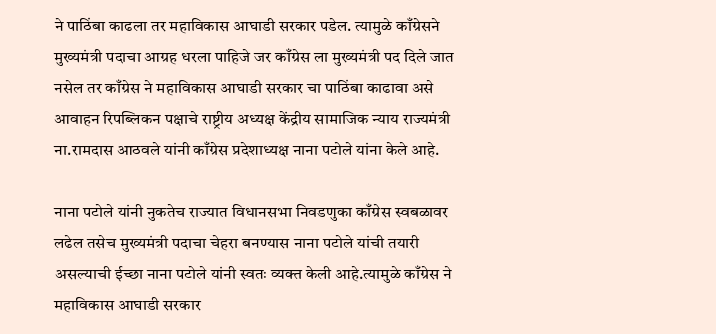ने पाठिंबा काढला तर महाविकास आघाडी सरकार पडेल. त्यामुळे काँग्रेसने मुख्यमंत्री पदाचा आग्रह धरला पाहिजे जर काँग्रेस ला मुख्यमंत्री पद दिले जात नसेल तर काँग्रेस ने महाविकास आघाडी सरकार चा पाठिंबा काढावा असे आवाहन रिपब्लिकन पक्षाचे राष्ट्रीय अध्यक्ष केंद्रीय सामाजिक न्याय राज्यमंत्री ना.रामदास आठवले यांनी काँग्रेस प्रदेशाध्यक्ष नाना पटोले यांना केले आहे.

नाना पटोले यांनी नुकतेच राज्यात विधानसभा निवडणुका काँग्रेस स्वबळावर लढेल तसेच मुख्यमंत्री पदाचा चेहरा बनण्यास नाना पटोले यांची तयारी असल्याची ईच्छा नाना पटोले यांनी स्वतः व्यक्त केली आहे.त्यामुळे काँग्रेस ने महाविकास आघाडी सरकार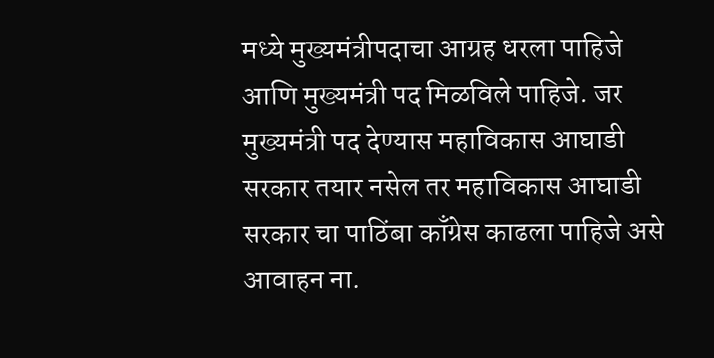मध्ये मुख्यमंत्रीपदाचा आग्रह धरला पाहिजे आणि मुख्यमंत्री पद मिळविले पाहिजे. जर मुख्यमंत्री पद देण्यास महाविकास आघाडी सरकार तयार नसेल तर महाविकास आघाडी सरकार चा पाठिंबा काँग्रेस काढला पाहिजे असे आवाहन ना.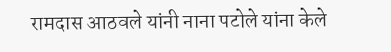रामदास आठवले यांनी नाना पटोले यांना केले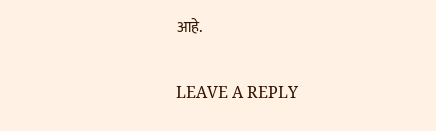आहे.

LEAVE A REPLY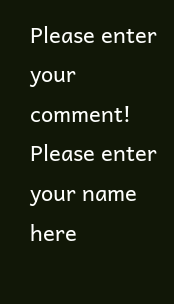Please enter your comment!
Please enter your name here